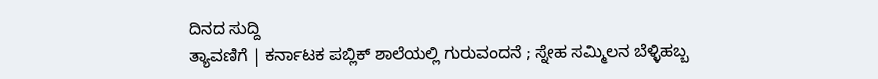ದಿನದ ಸುದ್ದಿ
ತ್ಯಾವಣಿಗೆ | ಕರ್ನಾಟಕ ಪಬ್ಲಿಕ್ ಶಾಲೆಯಲ್ಲಿ ಗುರುವಂದನೆ ; ಸ್ನೇಹ ಸಮ್ಮಿಲನ ಬೆಳ್ಳಿಹಬ್ಬ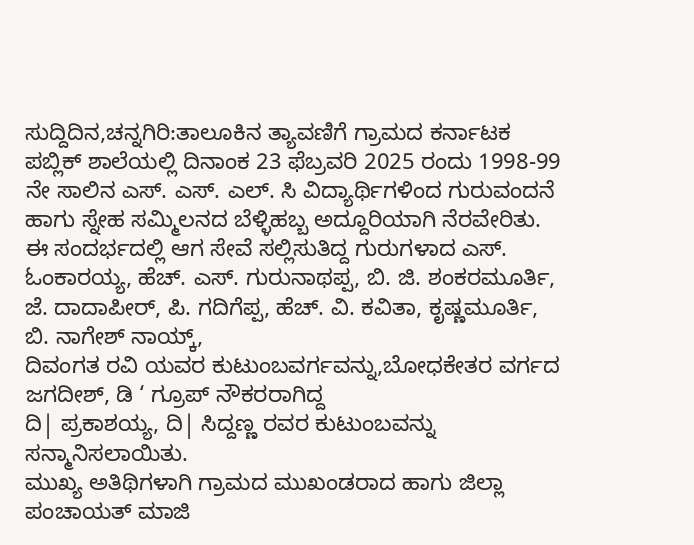ಸುದ್ದಿದಿನ,ಚನ್ನಗಿರಿ:ತಾಲೂಕಿನ ತ್ಯಾವಣಿಗೆ ಗ್ರಾಮದ ಕರ್ನಾಟಕ ಪಬ್ಲಿಕ್ ಶಾಲೆಯಲ್ಲಿ ದಿನಾಂಕ 23 ಫೆಬ್ರವರಿ 2025 ರಂದು 1998-99 ನೇ ಸಾಲಿನ ಎಸ್. ಎಸ್. ಎಲ್. ಸಿ ವಿದ್ಯಾರ್ಥಿಗಳಿಂದ ಗುರುವಂದನೆ ಹಾಗು ಸ್ನೇಹ ಸಮ್ಮಿಲನದ ಬೆಳ್ಳಿಹಬ್ಬ ಅದ್ದೂರಿಯಾಗಿ ನೆರವೇರಿತು.
ಈ ಸಂದರ್ಭದಲ್ಲಿ ಆಗ ಸೇವೆ ಸಲ್ಲಿಸುತಿದ್ದ ಗುರುಗಳಾದ ಎಸ್. ಓಂಕಾರಯ್ಯ, ಹೆಚ್. ಎಸ್. ಗುರುನಾಥಪ್ಪ, ಬಿ. ಜಿ. ಶಂಕರಮೂರ್ತಿ, ಜೆ. ದಾದಾಪೀರ್, ಪಿ. ಗದಿಗೆಪ್ಪ, ಹೆಚ್. ವಿ. ಕವಿತಾ, ಕೃಷ್ಣಮೂರ್ತಿ, ಬಿ. ನಾಗೇಶ್ ನಾಯ್ಕ್,
ದಿವಂಗತ ರವಿ ಯವರ ಕುಟುಂಬವರ್ಗವನ್ನು,ಬೋಧಕೇತರ ವರ್ಗದ ಜಗದೀಶ್, ಡಿ ‘ ಗ್ರೂಪ್ ನೌಕರರಾಗಿದ್ದ
ದಿ| ಪ್ರಕಾಶಯ್ಯ, ದಿ| ಸಿದ್ದಣ್ಣ ರವರ ಕುಟುಂಬವನ್ನು ಸನ್ಮಾನಿಸಲಾಯಿತು.
ಮುಖ್ಯ ಅತಿಥಿಗಳಾಗಿ ಗ್ರಾಮದ ಮುಖಂಡರಾದ ಹಾಗು ಜಿಲ್ಲಾ ಪಂಚಾಯತ್ ಮಾಜಿ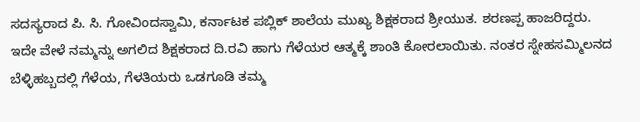ಸದಸ್ಯರಾದ ಪಿ. ಸಿ. ಗೋವಿಂದಸ್ವಾಮಿ, ಕರ್ನಾಟಕ ಪಬ್ಲಿಕ್ ಶಾಲೆಯ ಮುಖ್ಯ ಶಿಕ್ಷಕರಾದ ಶ್ರೀಯುತ. ಶರಣಪ್ಪ ಹಾಜರಿದ್ದರು. ಇದೇ ವೇಳೆ ನಮ್ಮನ್ನು ಅಗಲಿದ ಶಿಕ್ಷಕರಾದ ದಿ.ರವಿ ಹಾಗು ಗೆಳೆಯರ ಆತ್ಮಕ್ಕೆ ಶಾಂತಿ ಕೋರಲಾಯಿತು. ನಂತರ ಸ್ನೇಹಸಮ್ಮಿಲನದ ಬೆಳ್ಳಿಹಬ್ಬದಲ್ಲಿ ಗೆಳೆಯ, ಗೆಳತಿಯರು ಒಡಗೂಡಿ ತಮ್ಮ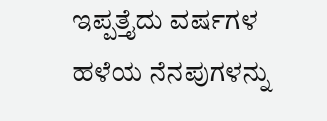ಇಪ್ಪತ್ತೈದು ವರ್ಷಗಳ ಹಳೆಯ ನೆನಪುಗಳನ್ನು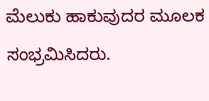ಮೆಲುಕು ಹಾಕುವುದರ ಮೂಲಕ ಸಂಭ್ರಮಿಸಿದರು.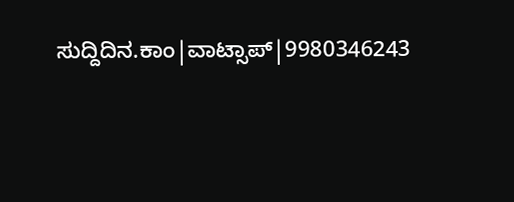ಸುದ್ದಿದಿನ.ಕಾಂ|ವಾಟ್ಸಾಪ್|9980346243